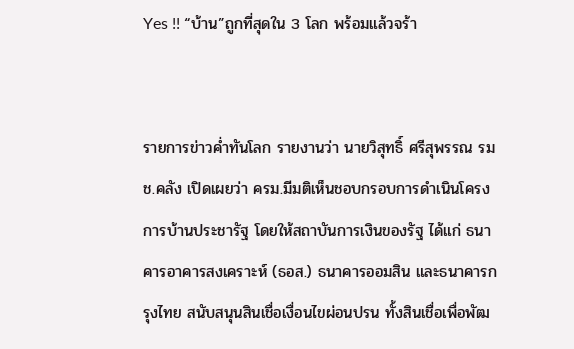Yes !! “บ้าน”ถูกที่สุดใน 3 โลก พร้อมแล้วจร้า


รายการข่าวค่ำทันโลก รายงานว่า นายวิสุทธิ์ ศรีสุพรรณ รมช.คลัง เปิดเผยว่า ครม.มีมติเห็นชอบกรอบการดำเนินโครงการบ้านประชารัฐ โดยให้สถาบันการเงินของรัฐ ได้แก่ ธนาคารอาคารสงเคราะห์ (ธอส.) ธนาคารออมสิน และธนาคารกรุงไทย สนับสนุนสินเชื่อเงื่อนไขผ่อนปรน ทั้งสินเชื่อเพื่อพัฒ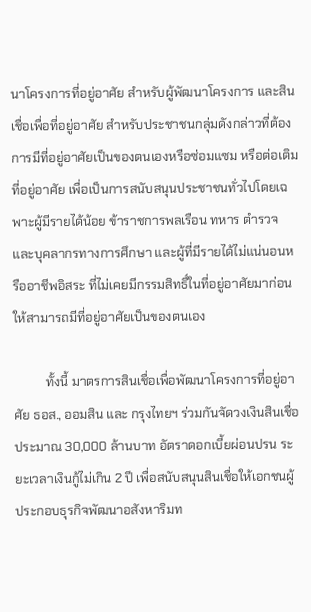นาโครงการที่อยู่อาศัย สำหรับผู้พัฒนาโครงการ และสินเชื่อเพื่อที่อยู่อาศัย สำหรับประชาชนกลุ่มดังกล่าวที่ต้องการมีที่อยู่อาศัยเป็นของตนเองหรือซ่อมแซม หรือต่อเติมที่อยู่อาศัย เพื่อเป็นการสนับสนุนประชาชนทั่วไปโดยเฉพาะผู้มีรายได้น้อย ข้าราชการพลเรือน ทหาร ตำรวจ และบุคลากรทางการศึกษา และผู้ที่มีรายได้ไม่แน่นอนหรืออาชีพอิสระ ที่ไม่เคยมีกรรมสิทธิ์ในที่อยู่อาศัยมาก่อน ให้สามารถมีที่อยู่อาศัยเป็นของตนเอง

          ทั้งนี้ มาตรการสินเชื่อเพื่อพัฒนาโครงการที่อยู่อาศัย ธอส., ออมสิน และ กรุงไทยฯ ร่วมกันจัดวงเงินสินเชื่อประมาณ 30,000 ล้านบาท อัตราดอกเบี้ยผ่อนปรน ระยะเวลาเงินกู้ไม่เกิน 2 ปี เพื่อสนับสนุนสินเชื่อให้เอกชนผู้ประกอบธุรกิจพัฒนาอสังหาริมท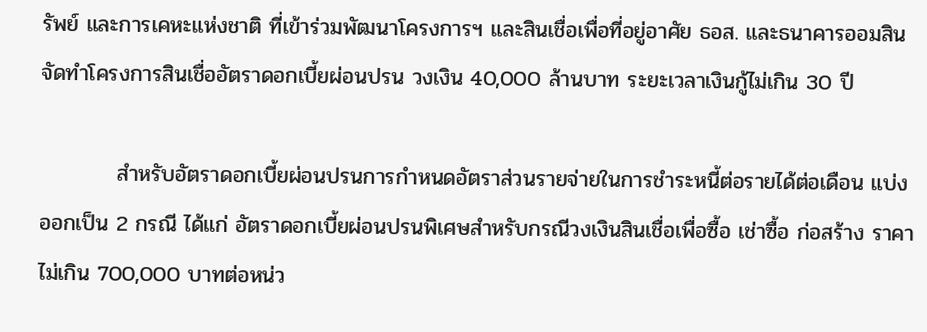รัพย์ และการเคหะแห่งชาติ ที่เข้าร่วมพัฒนาโครงการฯ และสินเชื่อเพื่อที่อยู่อาศัย ธอส. และธนาคารออมสิน จัดทำโครงการสินเชื่ออัตราดอกเบี้ยผ่อนปรน วงเงิน 40,000 ล้านบาท ระยะเวลาเงินกู้ไม่เกิน 30 ปี

          สำหรับอัตราดอกเบี้ยผ่อนปรนการกำหนดอัตราส่วนรายจ่ายในการชำระหนี้ต่อรายได้ต่อเดือน แบ่งออกเป็น 2 กรณี ได้แก่ อัตราดอกเบี้ยผ่อนปรนพิเศษสำหรับกรณีวงเงินสินเชื่อเพื่อซื้อ เช่าซื้อ ก่อสร้าง ราคาไม่เกิน 700,000 บาทต่อหน่ว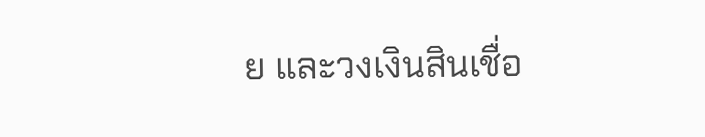ย และวงเงินสินเชื่อ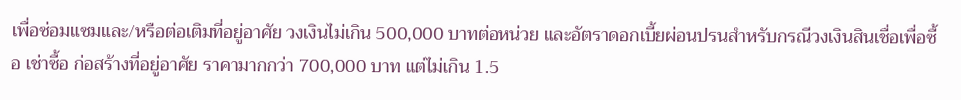เพื่อซ่อมแซมและ/หรือต่อเติมที่อยู่อาศัย วงเงินไม่เกิน 500,000 บาทต่อหน่วย และอัตราดอกเบี้ยผ่อนปรนสำหรับกรณีวงเงินสินเชื่อเพื่อซื้อ เช่าซื้อ ก่อสร้างที่อยู่อาศัย ราคามากกว่า 700,000 บาท แต่ไม่เกิน 1.5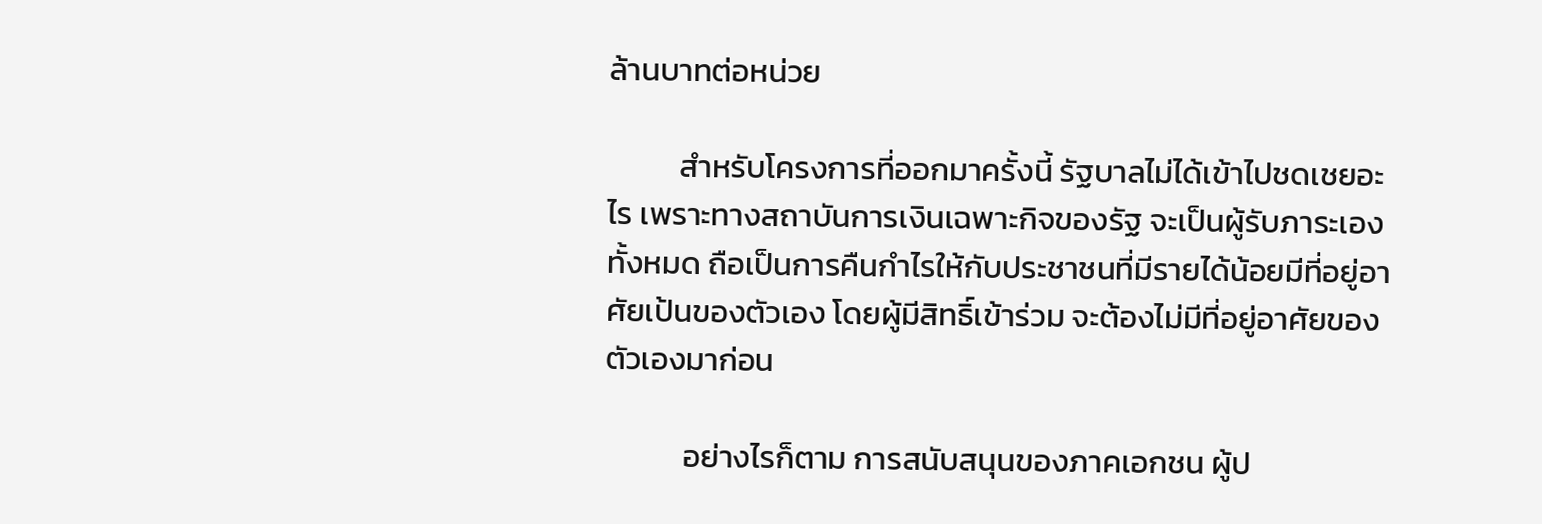ล้านบาทต่อหน่วย

          สำหรับโครงการที่ออกมาครั้งนี้ รัฐบาลไม่ได้เข้าไปชดเชยอะไร เพราะทางสถาบันการเงินเฉพาะกิจของรัฐ จะเป็นผู้รับภาระเองทั้งหมด ถือเป็นการคืนกำไรให้กับประชาชนที่มีรายได้น้อยมีที่อยู่อาศัยเป้นของตัวเอง โดยผู้มีสิทธิ์เข้าร่วม จะต้องไม่มีที่อยู่อาศัยของตัวเองมาก่อน

           อย่างไรก็ตาม การสนับสนุนของภาคเอกชน ผู้ป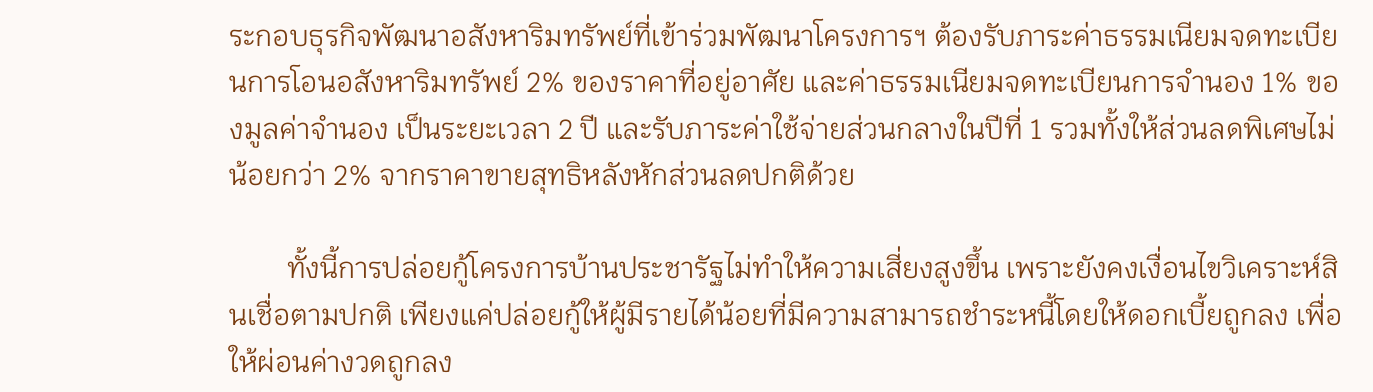ระกอบธุรกิจพัฒนาอสังหาริมทรัพย์ที่เข้าร่วมพัฒนาโครงการฯ ต้องรับภาระค่าธรรมเนียมจดทะเบียนการโอนอสังหาริมทรัพย์ 2% ของราคาที่อยู่อาศัย และค่าธรรมเนียมจดทะเบียนการจำนอง 1% ของมูลค่าจำนอง เป็นระยะเวลา 2 ปี และรับภาระค่าใช้จ่ายส่วนกลางในปีที่ 1 รวมทั้งให้ส่วนลดพิเศษไม่น้อยกว่า 2% จากราคาขายสุทธิหลังหักส่วนลดปกติด้วย

        ทั้งนี้การปล่อยกู้โครงการบ้านประชารัฐไม่ทำให้ความเสี่ยงสูงขึ้น เพราะยังคงเงื่อนไขวิเคราะห์สินเชื่อตามปกติ เพียงแค่ปล่อยกู้ให้ผู้มีรายได้น้อยที่มีความสามารถชำระหนี้โดยให้ดอกเบี้ยถูกลง เพื่อให้ผ่อนค่างวดถูกลง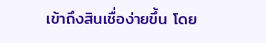เข้าถึงสินเชื่อง่ายขึ้น โดย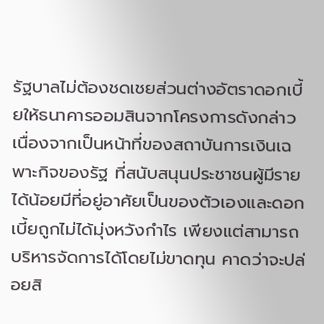รัฐบาลไม่ต้องชดเชยส่วนต่างอัตราดอกเบี้ยให้ธนาคารออมสินจากโครงการดังกล่าว  เนื่องจากเป็นหน้าที่ของสถาบันการเงินเฉพาะกิจของรัฐ ที่สนับสนุนประชาชนผู้มีรายได้น้อยมีที่อยู่อาศัยเป็นของตัวเองและดอกเบี้ยถูกไม่ได้มุ่งหวังกำไร เพียงแต่สามารถบริหารจัดการได้โดยไม่ขาดทุน คาดว่าจะปล่อยสิ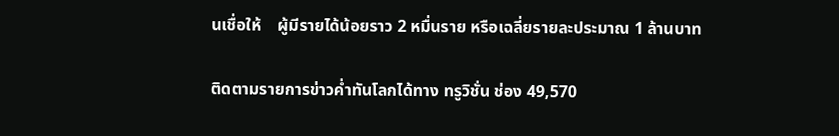นเชื่อให้    ผู้มีรายได้น้อยราว 2 หมื่นราย หรือเฉลี่ยรายละประมาณ 1 ล้านบาท

ติดตามรายการข่าวค่ำทันโลกได้ทาง ทรูวิชั่น ช่อง 49,570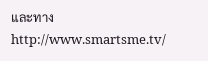และทาง http://www.smartsme.tv/